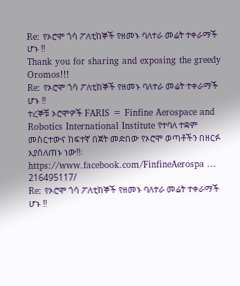Re: የኦሮሞ ጎሳ ፖለቲከኞች የዘመኑ ባለተራ መሬት ተቀራማች ሆኑ !!
Thank you for sharing and exposing the greedy Oromos!!!
Re: የኦሮሞ ጎሳ ፖለቲከኞች የዘመኑ ባለተራ መሬት ተቀራማች ሆኑ !!
ተረኞቹ ኦሮሞዎች FARIS = Finfine Aerospace and Robotics International Institute የተባለ ተቋም መስርተውና ከፍተኛ በጀት መድበው የኦሮሞ ወጣቶችን በዘርፉ እያሰለጠኑ ነው!!፡ https://www.facebook.com/FinfineAerospa ... 216495117/
Re: የኦሮሞ ጎሳ ፖለቲከኞች የዘመኑ ባለተራ መሬት ተቀራማች ሆኑ !!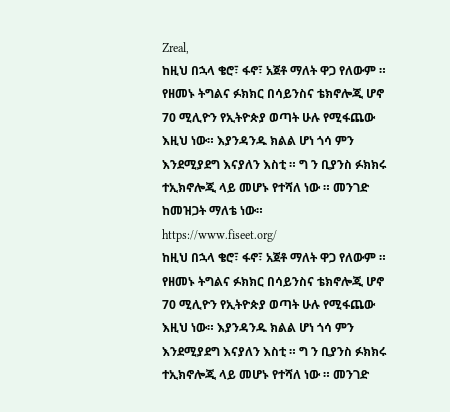Zreal,
ከዚህ በኋላ ቄሮ፣ ፋኖ፣ አጀቶ ማለት ዋጋ የለውም ። የዘመኑ ትግልና ፉክክር በሳይንስና ቴክኖሎጂ ሆኖ 70 ሚሊዮን የኢትዮጵያ ወጣት ሁሉ የሚፋጨው እዚህ ነው። እያንዳንዱ ክልል ሆነ ጎሳ ምን እንደሚያደግ እናያለን እስቲ ። ግ ን ቢያንስ ፉክክሩ ተኢክኖሎጂ ላይ መሆኑ የተሻለ ነው ። መንገድ ከመዝጋት ማለቴ ነው።
https://www.fiseet.org/
ከዚህ በኋላ ቄሮ፣ ፋኖ፣ አጀቶ ማለት ዋጋ የለውም ። የዘመኑ ትግልና ፉክክር በሳይንስና ቴክኖሎጂ ሆኖ 70 ሚሊዮን የኢትዮጵያ ወጣት ሁሉ የሚፋጨው እዚህ ነው። እያንዳንዱ ክልል ሆነ ጎሳ ምን እንደሚያደግ እናያለን እስቲ ። ግ ን ቢያንስ ፉክክሩ ተኢክኖሎጂ ላይ መሆኑ የተሻለ ነው ። መንገድ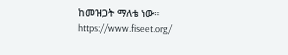ከመዝጋት ማለቴ ነው።
https://www.fiseet.org/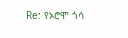Re: የኦሮሞ ጎሳ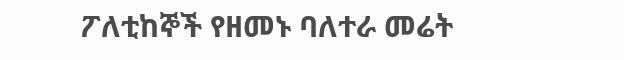ፖለቲከኞች የዘመኑ ባለተራ መሬት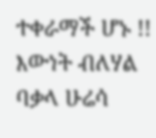ተቀራማች ሆኑ !!
እውነት ብለሃል ባቃላ ሁሬሳ